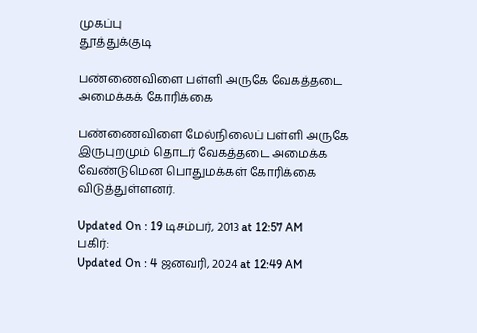முகப்பு
தூத்துக்குடி

பண்ணைவிளை பள்ளி அருகே வேகத்தடை அமைக்கக் கோரிக்கை

பண்ணைவிளை மேல்நிலைப் பள்ளி அருகே இருபுறமும் தொடர் வேகத்தடை அமைக்க வேண்டுமென பொதுமக்கள் கோரிக்கை விடுத்துள்ளனர்.

Updated On : 19 டிசம்பர், 2013 at 12:57 AM
பகிர்:
Updated On : 4 ஜனவரி, 2024 at 12:49 AM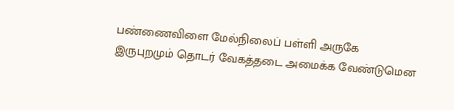பண்ணைவிளை மேல்நிலைப் பள்ளி அருகே இருபுறமும் தொடர் வேகத்தடை அமைக்க வேண்டுமென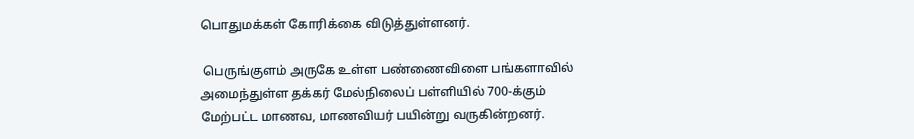பொதுமக்கள் கோரிக்கை விடுத்துள்ளனர்.

 பெருங்குளம் அருகே உள்ள பண்ணைவிளை பங்களாவில் அமைந்துள்ள தக்கர் மேல்நிலைப் பள்ளியில் 700-க்கும் மேற்பட்ட மாணவ, மாணவியர் பயின்று வருகின்றனர்.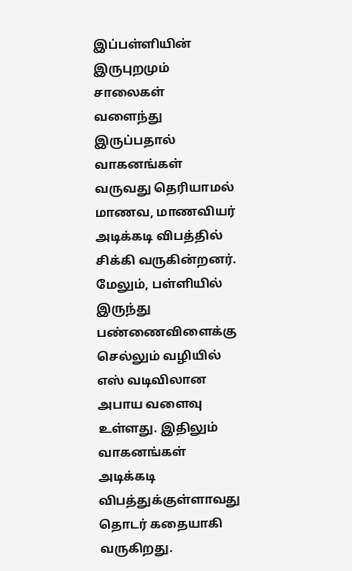இப்பள்ளியின் இருபுறமும் சாலைகள் வளைந்து இருப்பதால் வாகனங்கள் வருவது தெரியாமல் மாணவ, மாணவியர் அடிக்கடி விபத்தில் சிக்கி வருகின்றனர். மேலும், பள்ளியில் இருந்து பண்ணைவிளைக்கு செல்லும் வழியில் எஸ் வடிவிலான அபாய வளைவு உள்ளது. இதிலும் வாகனங்கள் அடிக்கடி விபத்துக்குள்ளாவது தொடர் கதையாகி வருகிறது.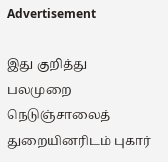Advertisement

இது குறித்து பலமுறை நெடுஞ்சாலைத் துறையினரிடம் புகார்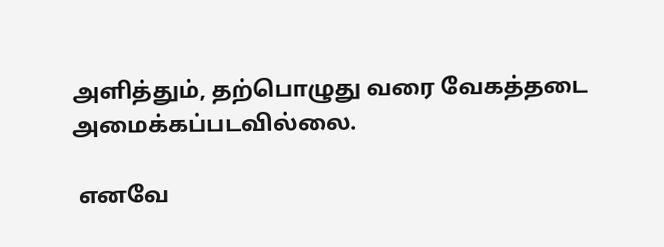அளித்தும், தற்பொழுது வரை வேகத்தடை அமைக்கப்படவில்லை.

 எனவே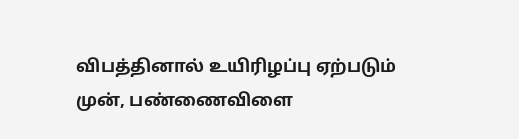விபத்தினால் உயிரிழப்பு ஏற்படும் முன், பண்ணைவிளை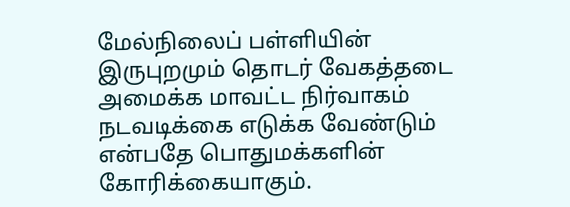மேல்நிலைப் பள்ளியின் இருபுறமும் தொடர் வேகத்தடை அமைக்க மாவட்ட நிர்வாகம் நடவடிக்கை எடுக்க வேண்டும் என்பதே பொதுமக்களின் கோரிக்கையாகும்.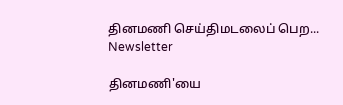தினமணி செய்திமடலைப் பெற... Newsletter

தினமணி'யை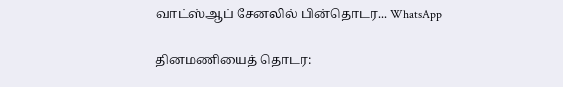வாட்ஸ்ஆப் சேனலில் பின்தொடர... WhatsApp

தினமணியைத் தொடர: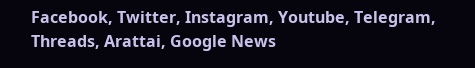Facebook, Twitter, Instagram, Youtube, Telegram, Threads, Arattai, Google News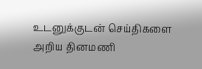உடனுக்குடன் செய்திகளை அறிய தினமணி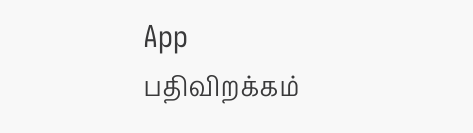App பதிவிறக்கம்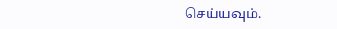செய்யவும்.